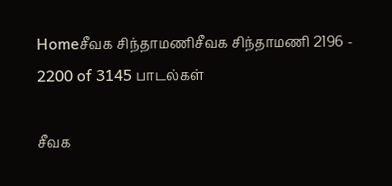Homeசீவக சிந்தாமணிசீவக சிந்தாமணி 2196 - 2200 of 3145 பாடல்கள்

சீவக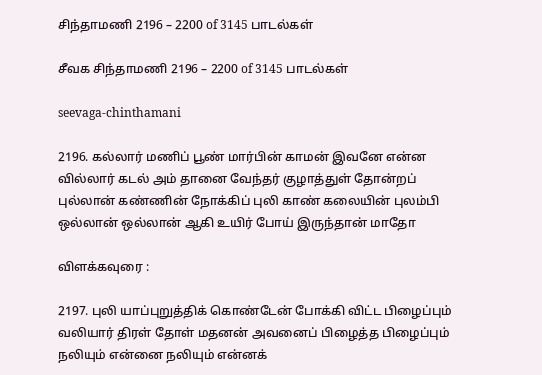சிந்தாமணி 2196 – 2200 of 3145 பாடல்கள்

சீவக சிந்தாமணி 2196 – 2200 of 3145 பாடல்கள்

seevaga-chinthamani

2196. கல்லார் மணிப் பூண் மார்பின் காமன் இவனே என்ன
வில்லார் கடல் அம் தானை வேந்தர் குழாத்துள் தோன்றப்
புல்லான் கண்ணின் நோக்கிப் புலி காண் கலையின் புலம்பி
ஒல்லான் ஒல்லான் ஆகி உயிர் போய் இருந்தான் மாதோ

விளக்கவுரை :

2197. புலி யாப்புறுத்திக் கொண்டேன் போக்கி விட்ட பிழைப்பும்
வலியார் திரள் தோள் மதனன் அவனைப் பிழைத்த பிழைப்பும்
நலியும் என்னை நலியும் என்னக்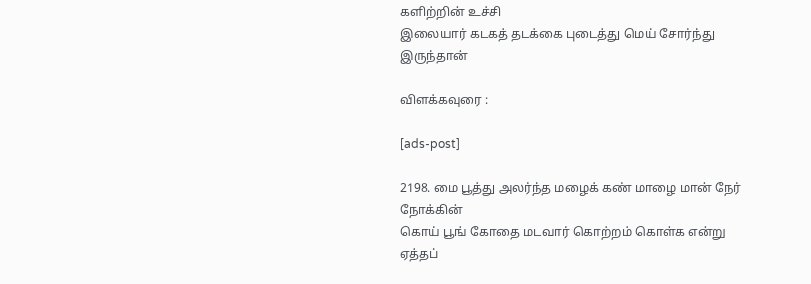களிற்றின் உச்சி
இலையார் கடகத் தடக்கை புடைத்து மெய் சோர்ந்து இருந்தான்

விளக்கவுரை :

[ads-post]

2198. மை பூத்து அலர்ந்த மழைக் கண் மாழை மான் நேர் நோக்கின்
கொய் பூங் கோதை மடவார் கொற்றம் கொள்க என்று ஏத்தப்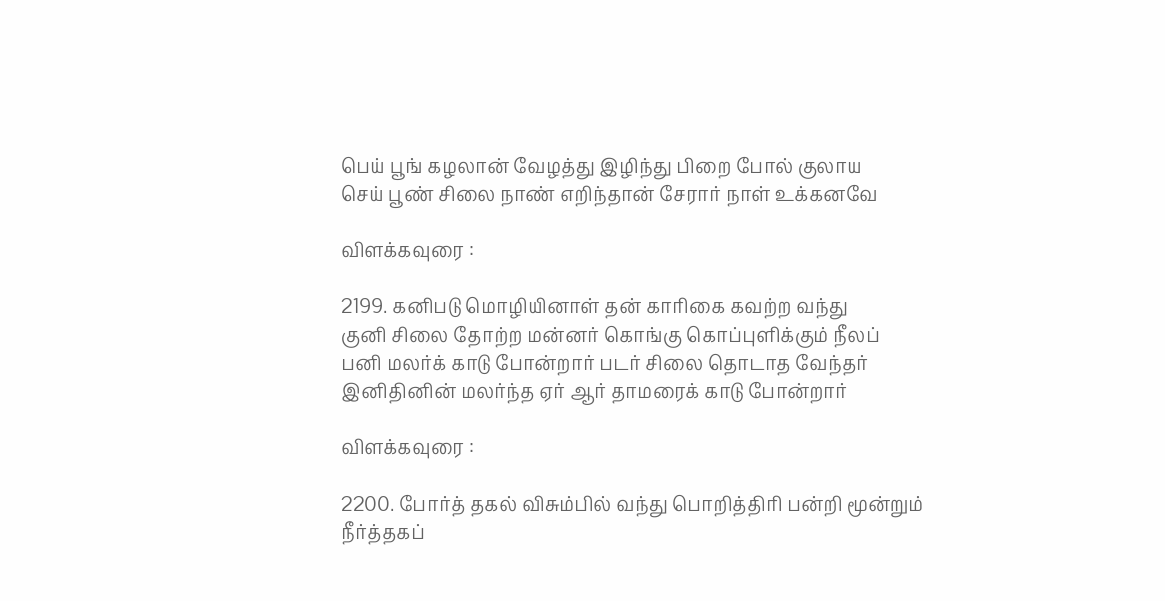பெய் பூங் கழலான் வேழத்து இழிந்து பிறை போல் குலாய
செய் பூண் சிலை நாண் எறிந்தான் சேரார் நாள் உக்கனவே

விளக்கவுரை :

2199. கனிபடு மொழியினாள் தன் காரிகை கவற்ற வந்து
குனி சிலை தோற்ற மன்னர் கொங்கு கொப்புளிக்கும் நீலப்
பனி மலர்க் காடு போன்றார் படர் சிலை தொடாத வேந்தர்
இனிதினின் மலர்ந்த ஏர் ஆர் தாமரைக் காடு போன்றார்

விளக்கவுரை :

2200. போர்த் தகல் விசும்பில் வந்து பொறித்திரி பன்றி மூன்றும்
நீர்த்தகப்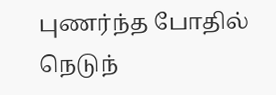புணர்ந்த போதில் நெடுந்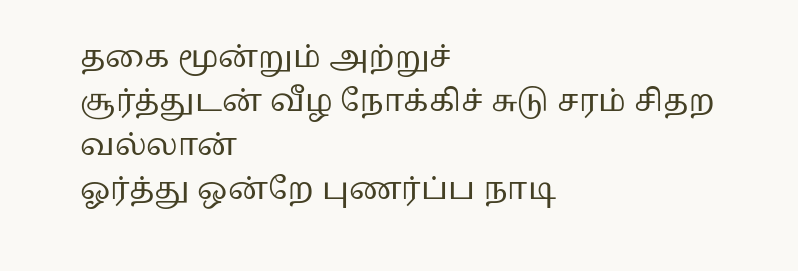தகை மூன்றும் அற்றுச்
சூர்த்துடன் வீழ நோக்கிச் சுடு சரம் சிதற வல்லான்
ஓர்த்து ஒன்றே புணர்ப்ப நாடி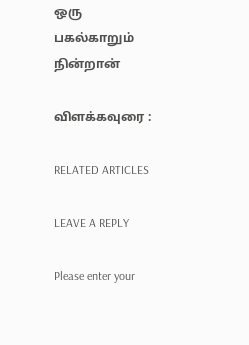ஒரு பகல்காறும் நின்றான்

விளக்கவுரை :

RELATED ARTICLES

LEAVE A REPLY

Please enter your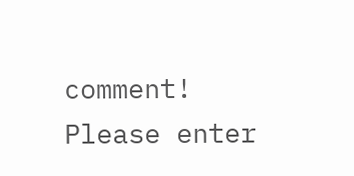comment!
Please enter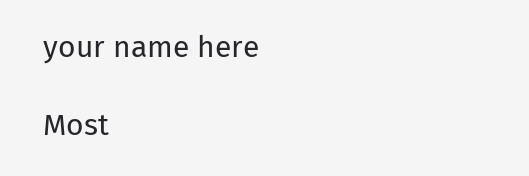your name here

Most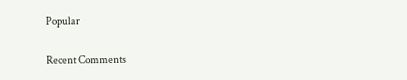Popular

Recent Comments